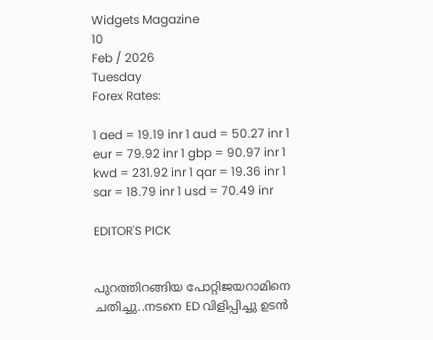Widgets Magazine
10
Feb / 2026
Tuesday
Forex Rates:

1 aed = 19.19 inr 1 aud = 50.27 inr 1 eur = 79.92 inr 1 gbp = 90.97 inr 1 kwd = 231.92 inr 1 qar = 19.36 inr 1 sar = 18.79 inr 1 usd = 70.49 inr

EDITOR'S PICK


പുറത്തിറങ്ങിയ പോറ്റിജയറാമിനെ ചതിച്ചു..നടനെ ED വിളിപ്പിച്ചു ഉടൻ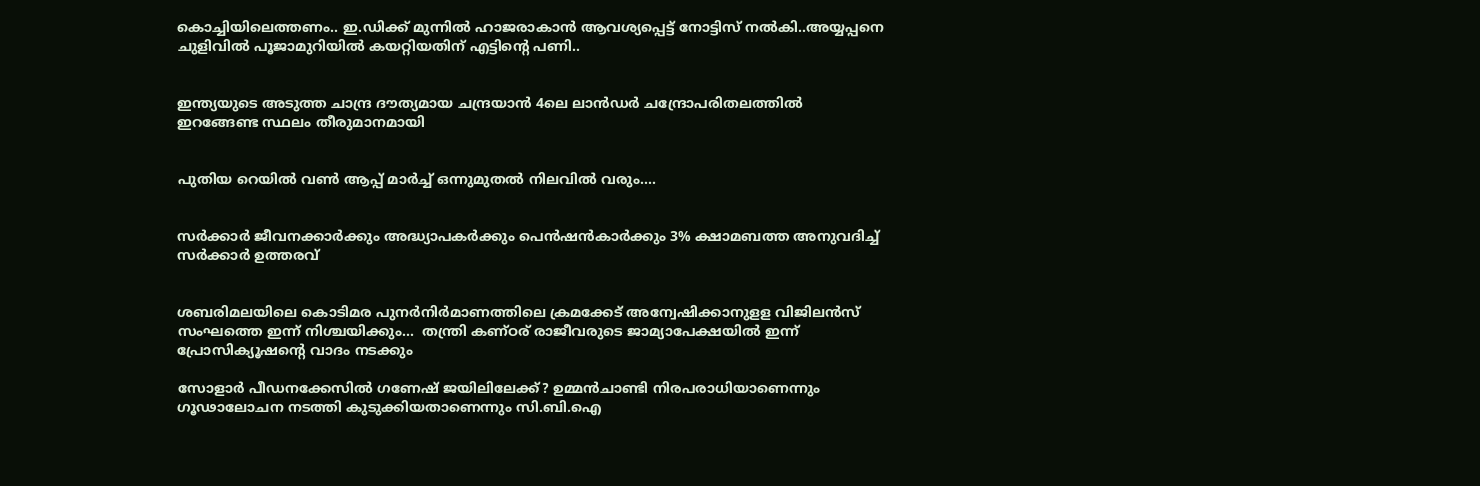കൊച്ചിയിലെത്തണം.. ഇ.ഡിക്ക് മുന്നിൽ ഹാജരാകാൻ ആവശ്യപ്പെട്ട് നോട്ടിസ് നൽകി..അയ്യപ്പനെ ചുളിവിൽ പൂജാമുറിയിൽ കയറ്റിയതിന് എട്ടിന്റെ പണി..


ഇന്ത്യയുടെ അടുത്ത ചാന്ദ്ര ദൗത്യമായ ചന്ദ്രയാൻ 4ലെ ലാൻഡർ ചന്ദ്രോപരിതലത്തിൽ ഇറങ്ങേണ്ട സ്ഥലം തീരുമാനമായി


പുതിയ റെയിൽ വൺ ആപ്പ് മാർച്ച് ഒന്നുമുതൽ നിലവിൽ വരും....


സർക്കാർ ജീവനക്കാർക്കും അദ്ധ്യാപകർക്കും പെൻഷൻകാർക്കും 3% ക്ഷാമബത്ത അനുവദിച്ച് സർക്കാർ ഉത്തരവ്


ശബരിമലയിലെ കൊടിമര പുനർനിർമാണത്തിലെ ക്രമക്കേട് അന്വേഷിക്കാനുളള വിജിലൻസ് സംഘത്തെ ഇന്ന് നിശ്ചയിക്കും...  തന്ത്രി കണ്ഠര് രാജീവരുടെ ജാമ്യാപേക്ഷയിൽ ഇന്ന് പ്രോസിക്യൂഷൻ്റെ വാദം നടക്കും

സോളാര്‍ പീഡനക്കേസില്‍ ഗണേഷ് ജയിലിലേക്ക്? ഉമ്മന്‍ചാണ്ടി നിരപരാധിയാണെന്നും ഗൂഢാലോചന നടത്തി കുടുക്കിയതാണെന്നും സി.ബി.ഐ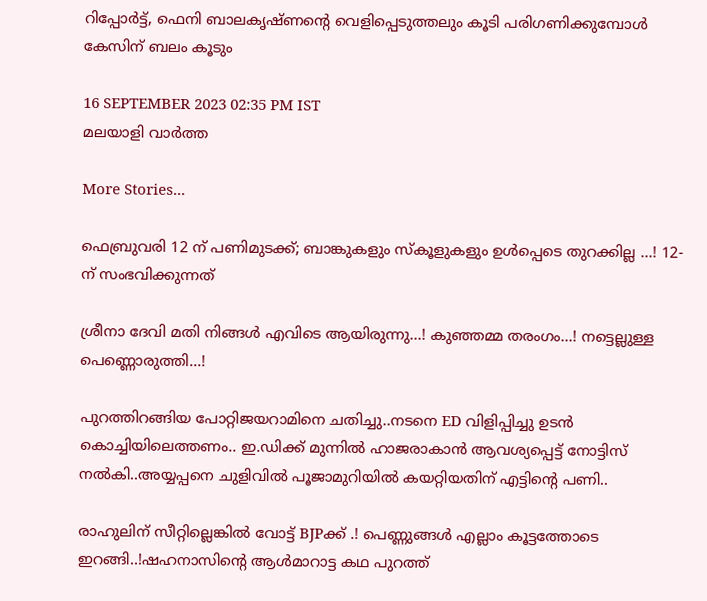റിപ്പോര്‍ട്ട്, ഫെനി ബാലകൃഷ്ണന്റെ വെളിപ്പെടുത്തലും കൂടി പരിഗണിക്കുമ്പോള്‍ കേസിന് ബലം കൂടും

16 SEPTEMBER 2023 02:35 PM IST
മലയാളി വാര്‍ത്ത

More Stories...

ഫെബ്രുവരി 12 ന് പണിമുടക്ക്; ബാങ്കുകളും സ്‌കൂളുകളും ഉൾപ്പെടെ തുറക്കില്ല ...! 12-ന് സംഭവിക്കുന്നത്

ശ്രീനാ ദേവി മതി നിങ്ങൾ എവിടെ ആയിരുന്നു...! കുഞ്ഞമ്മ തരംഗം...! നട്ടെല്ലുള്ള പെണ്ണൊരുത്തി...!

പുറത്തിറങ്ങിയ പോറ്റിജയറാമിനെ ചതിച്ചു..നടനെ ED വിളിപ്പിച്ചു ഉടൻ കൊച്ചിയിലെത്തണം.. ഇ.ഡിക്ക് മുന്നിൽ ഹാജരാകാൻ ആവശ്യപ്പെട്ട് നോട്ടിസ് നൽകി..അയ്യപ്പനെ ചുളിവിൽ പൂജാമുറിയിൽ കയറ്റിയതിന് എട്ടിന്റെ പണി..

രാഹുലിന് സീറ്റില്ലെങ്കിൽ വോട്ട് BJPക്ക് .! പെണ്ണുങ്ങൾ എല്ലാം കൂട്ടത്തോടെ ഇറങ്ങി..!ഷഹനാസിന്റെ ആൾമാറാട്ട കഥ പുറത്ത്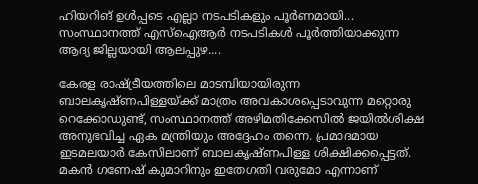ഹിയറിങ് ഉൾപ്പടെ എല്ലാ നടപടികളും പൂർണമായി... സംസ്ഥാനത്ത് എസ്ഐആർ നടപടികൾ പൂർത്തിയാക്കുന്ന ആദ്യ ജില്ലയായി ആലപ്പുഴ....

കേരള രാഷ്ട്രീയത്തിലെ മാടമ്പിയായിരുന്ന ബാലകൃഷ്ണപിള്ളയ്ക്ക് മാത്രം അവകാശപ്പെടാവുന്ന മറ്റൊരു റെക്കോഡുണ്ട്, സംസ്ഥാനത്ത് അഴിമതിക്കേസില്‍ ജയില്‍ശിക്ഷ അനുഭവിച്ച ഏക മന്ത്രിയും അദ്ദേഹം തന്നെ. പ്രമാദമായ ഇടമലയാര്‍ കേസിലാണ് ബാലകൃഷ്ണപിള്ള ശിക്ഷിക്കപ്പെട്ടത്. മകന്‍ ഗണേഷ് കുമാറിനും ഇതേഗതി വരുമോ എന്നാണ്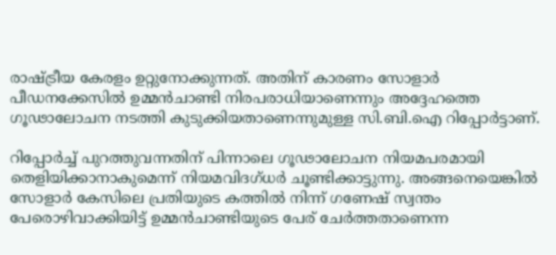രാഷ്ട്രീയ കേരളം ഉറ്റുനോക്കുന്നത്. അതിന് കാരണം സോളാര്‍ പീഡനക്കേസില്‍ ഉമ്മന്‍ചാണ്ടി നിരപരാധിയാണെന്നും അദ്ദേഹത്തെ ഗൂഢാലോചന നടത്തി കുടുക്കിയതാണെന്നുമുള്ള സി.ബി.ഐ റിപ്പോര്‍ട്ടാണ്.

റിപ്പോര്‍ച്ച് പുറത്തുവന്നതിന് പിന്നാലെ ഗൂഢാലോചന നിയമപരമായി തെളിയിക്കാനാകുമെന്ന് നിയമവിദഗ്ധര്‍ ചൂണ്ടിക്കാട്ടുന്നു. അങ്ങനെയെങ്കില്‍ സോളാര്‍ കേസിലെ പ്രതിയുടെ കത്തില്‍ നിന്ന് ഗണേഷ് സ്വന്തം പേരൊഴിവാക്കിയിട്ട് ഉമ്മന്‍ചാണ്ടിയുടെ പേര് ചേര്‍ത്തതാണെന്ന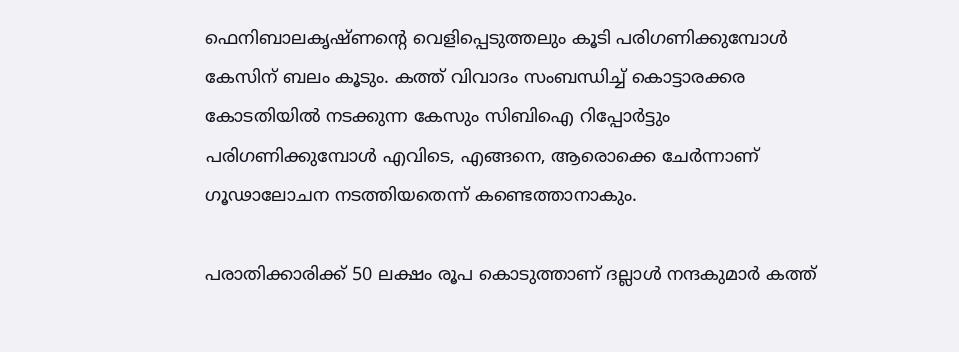ഫെനിബാലകൃഷ്ണന്റെ വെളിപ്പെടുത്തലും കൂടി പരിഗണിക്കുമ്പോള്‍ കേസിന് ബലം കൂടും. കത്ത് വിവാദം സംബന്ധിച്ച് കൊട്ടാരക്കര കോടതിയില്‍ നടക്കുന്ന കേസും സിബിഐ റിപ്പോര്‍ട്ടും പരിഗണിക്കുമ്പോള്‍ എവിടെ, എങ്ങനെ, ആരൊക്കെ ചേര്‍ന്നാണ് ഗൂഢാലോചന നടത്തിയതെന്ന് കണ്ടെത്താനാകും.

പരാതിക്കാരിക്ക് 50 ലക്ഷം രൂപ കൊടുത്താണ് ദല്ലാള്‍ നന്ദകുമാര്‍ കത്ത്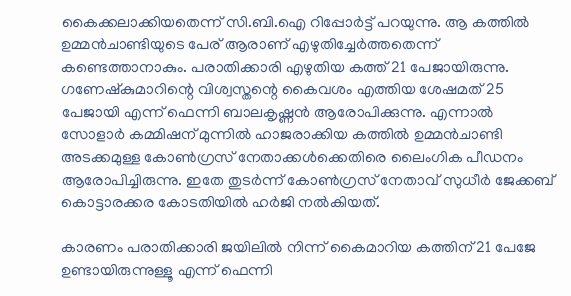കൈക്കലാക്കിയതെന്ന് സി.ബി.ഐ റിപ്പോര്‍ട്ട് പറയുന്നു. ആ കത്തില്‍ ഉമ്മന്‍ചാണ്ടിയുടെ പേര് ആരാണ് എഴുതിച്ചേര്‍ത്തതെന്ന് കണ്ടെത്താനാകും. പരാതിക്കാരി എഴുതിയ കത്ത് 21 പേജായിരുന്നു. ഗണേഷ്‌കുമാറിന്റെ വിശ്വസ്തന്റെ കൈവശം എത്തിയ ശേഷമത് 25 പേജായി എന്ന് ഫെന്നി ബാലകൃഷ്ണന്‍ ആരോപിക്കുന്നു. എന്നാല്‍ സോളാര്‍ കമ്മിഷന് മുന്നില്‍ ഹാജരാക്കിയ കത്തില്‍ ഉമ്മന്‍ചാണ്ടി അടക്കമുള്ള കോണ്‍ഗ്രസ് നേതാക്കള്‍ക്കെതിരെ ലൈംഗിക പീഡനം ആരോപിച്ചിരുന്നു. ഇതേ തുടര്‍ന്ന് കോണ്‍ഗ്രസ് നേതാവ് സുധീര്‍ ജേക്കബ് കൊട്ടാരക്കര കോടതിയില്‍ ഹര്‍ജി നല്‍കിയത്.

കാരണം പരാതിക്കാരി ജയിലില്‍ നിന്ന് കൈമാറിയ കത്തിന് 21 പേജേ ഉണ്ടായിരുന്നുള്ളൂ എന്ന് ഫെന്നി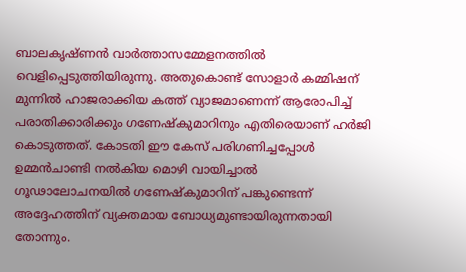ബാലകൃഷ്ണന്‍ വാര്‍ത്താസമ്മേളനത്തില്‍ വെളിപ്പെടുത്തിയിരുന്നു. അതുകൊണ്ട് സോളാര്‍ കമ്മിഷന് മുന്നില്‍ ഹാജരാക്കിയ കത്ത് വ്യാജമാണെന്ന് ആരോപിച്ച് പരാതിക്കാരിക്കും ഗണേഷ്‌കുമാറിനും എതിരെയാണ് ഹര്‍ജി കൊടുത്തത്. കോടതി ഈ കേസ് പരിഗണിച്ചപ്പോള്‍ ഉമ്മന്‍ചാണ്ടി നല്‍കിയ മൊഴി വായിച്ചാല്‍ ഗൂഢാലോചനയില്‍ ഗണേഷ്‌കുമാറിന് പങ്കുണ്ടെന്ന് അദ്ദേഹത്തിന് വ്യക്തമായ ബോധ്യമുണ്ടായിരുന്നതായി തോന്നും.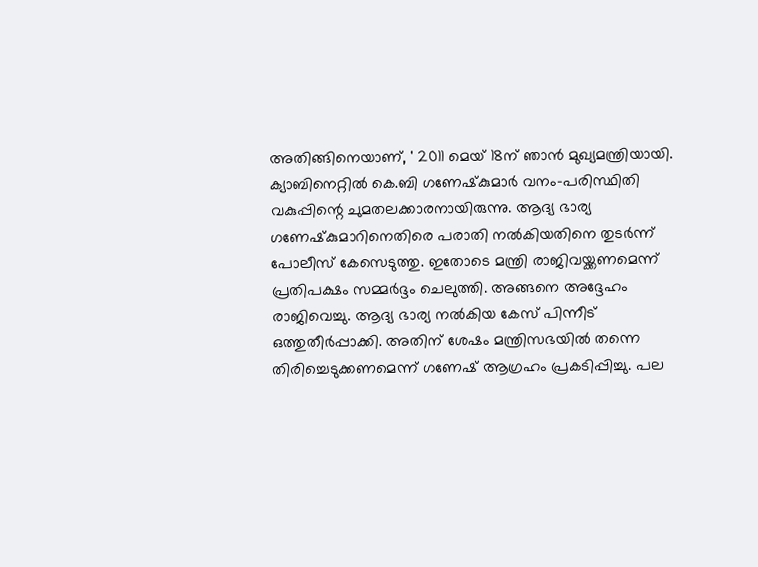അതിങ്ങിനെയാണ്, ' 2011 മെയ് 18ന് ഞാന്‍ മുഖ്യമന്ത്രിയായി. ക്യാബിനെറ്റില്‍ കെ.ബി ഗണേഷ്‌കുമാര്‍ വനം-പരിസ്ഥിതി വകുപ്പിന്റെ ചുമതലക്കാരനായിരുന്നു. ആദ്യ ഭാര്യ ഗണേഷ്‌കുമാറിനെതിരെ പരാതി നല്‍കിയതിനെ തുടര്‍ന്ന് പോലീസ് കേസെടുത്തു. ഇതോടെ മന്ത്രി രാജിവയ്ക്കണമെന്ന് പ്രതിപക്ഷം സമ്മര്‍ദ്ദം ചെലുത്തി. അങ്ങനെ അദ്ദേഹം രാജിവെച്ചു. ആദ്യ ഭാര്യ നല്‍കിയ കേസ് പിന്നീട് ഒത്തുതീര്‍പ്പാക്കി. അതിന് ശേഷം മന്ത്രിസഭയില്‍ തന്നെ തിരിച്ചെടുക്കണമെന്ന് ഗണേഷ് ആഗ്രഹം പ്രകടിപ്പിച്ചു. പല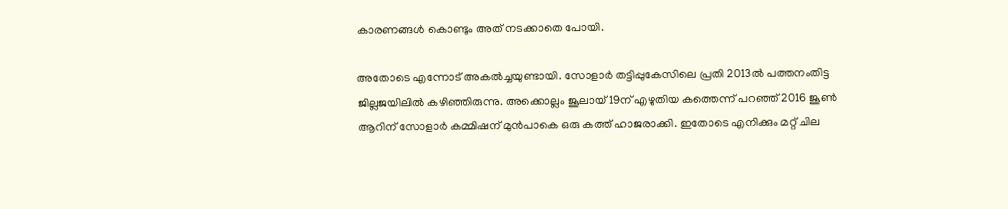കാരണങ്ങള്‍ കൊണ്ടും അത് നടക്കാതെ പോയി.

അതോടെ എന്നോട് അകല്‍ച്ചയുണ്ടായി. സോളാര്‍ തട്ടിപ്പുകേസിലെ പ്രതി 2013ല്‍ പത്തനംതിട്ട ജില്ലജയിലില്‍ കഴിഞ്ഞിരുന്നു. അക്കൊല്ലം ജൂലായ് 19ന് എഴുതിയ കത്തെന്ന് പറഞ്ഞ് 2016 ജൂണ്‍ ആറിന് സോളാര്‍ കമ്മിഷന് മുന്‍പാകെ ഒരു കത്ത് ഹാജരാക്കി. ഇതോടെ എനിക്കും മറ്റ് ചില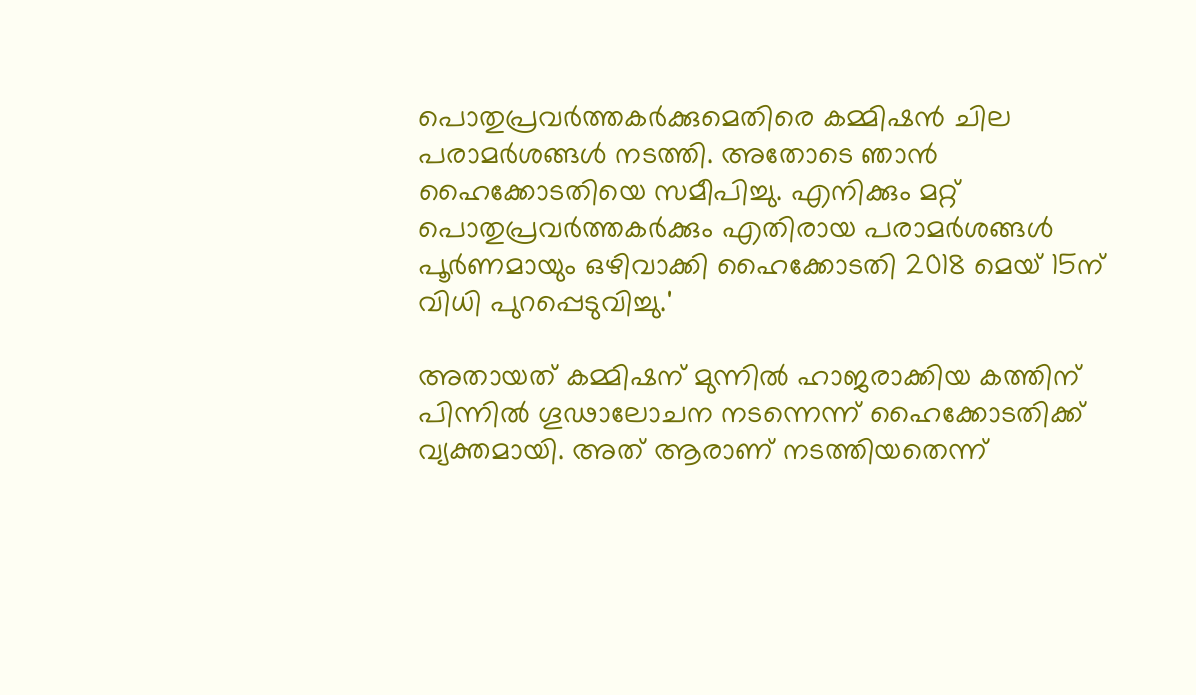പൊതുപ്രവര്‍ത്തകര്‍ക്കുമെതിരെ കമ്മിഷന്‍ ചില പരാമര്‍ശങ്ങള്‍ നടത്തി. അതോടെ ഞാന്‍ ഹൈക്കോടതിയെ സമീപിച്ചു. എനിക്കും മറ്റ് പൊതുപ്രവര്‍ത്തകര്‍ക്കും എതിരായ പരാമര്‍ശങ്ങള്‍ പൂര്‍ണമായും ഒഴിവാക്കി ഹൈക്കോടതി 2018 മെയ് 15ന് വിധി പുറപ്പെടുവിച്ചു.'

അതായത് കമ്മിഷന് മുന്നില്‍ ഹാജരാക്കിയ കത്തിന് പിന്നില്‍ ഗൂഢാലോചന നടന്നെന്ന് ഹൈക്കോടതിക്ക് വ്യക്തമായി. അത് ആരാണ് നടത്തിയതെന്ന്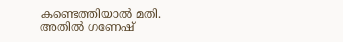കണ്ടെത്തിയാല്‍ മതി. അതില്‍ ഗണേഷ്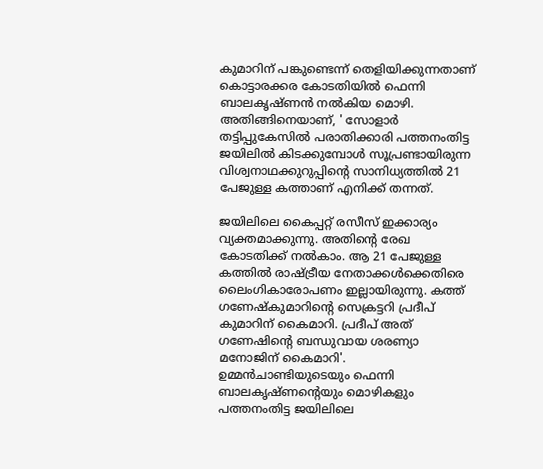കുമാറിന് പങ്കുണ്ടെന്ന് തെളിയിക്കുന്നതാണ് കൊട്ടാരക്കര കോടതിയില്‍ ഫെന്നി ബാലകൃഷ്ണന്‍ നല്‍കിയ മൊഴി. അതിങ്ങിനെയാണ്, ' സോളാര്‍ തട്ടിപ്പുകേസില്‍ പരാതിക്കാരി പത്തനംതിട്ട ജയിലില്‍ കിടക്കുമ്പോള്‍ സൂപ്രണ്ടായിരുന്ന വിശ്വനാഥക്കുറുപ്പിന്റെ സാനിധ്യത്തില്‍ 21 പേജുള്ള കത്താണ് എനിക്ക് തന്നത്.

ജയിലിലെ കൈപ്പറ്റ് രസീസ് ഇക്കാര്യം വ്യക്തമാക്കുന്നു. അതിന്റെ രേഖ കോടതിക്ക് നല്‍കാം. ആ 21 പേജുള്ള കത്തില്‍ രാഷ്ട്രീയ നേതാക്കള്‍ക്കെതിരെ ലൈംഗികാരോപണം ഇല്ലായിരുന്നു. കത്ത് ഗണേഷ്‌കുമാറിന്റെ സെക്രട്ടറി പ്രദീപ് കുമാറിന് കൈമാറി. പ്രദീപ് അത് ഗണേഷിന്റെ ബന്ധുവായ ശരണ്യാ മനോജിന് കൈമാറി'. ഉമ്മന്‍ചാണ്ടിയുടെയും ഫെന്നി ബാലകൃഷ്ണന്റെയും മൊഴികളും പത്തനംതിട്ട ജയിലിലെ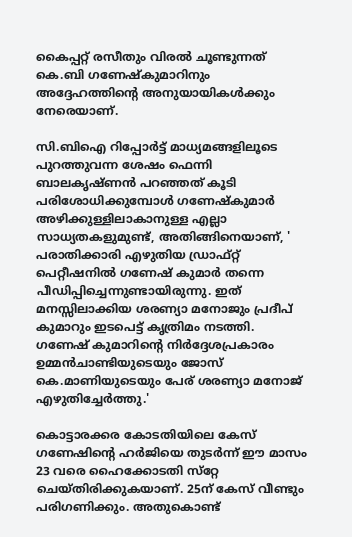കൈപ്പറ്റ് രസീതും വിരല്‍ ചൂണ്ടുന്നത് കെ.ബി ഗണേഷ്‌കുമാറിനും അദ്ദേഹത്തിന്റെ അനുയായികള്‍ക്കും നേരെയാണ്.

സി.ബിഐ റിപ്പോര്‍ട്ട് മാധ്യമങ്ങളിലൂടെ പുറത്തുവന്ന ശേഷം ഫെന്നി ബാലകൃഷ്ണന്‍ പറഞ്ഞത് കൂടി പരിശോധിക്കുമ്പോള്‍ ഗണേഷ്‌കുമാര്‍ അഴിക്കുള്ളിലാകാനുള്ള എല്ലാ സാധ്യതകളുമുണ്ട്, അതിങ്ങിനെയാണ്, ' പരാതിക്കാരി എഴുതിയ ഡ്രാഫ്റ്റ് പെറ്റീഷനില്‍ ഗണേഷ് കുമാര്‍ തന്നെ പീഡിപ്പിച്ചെന്നുണ്ടായിരുന്നു. ഇത് മനസ്സിലാക്കിയ ശരണ്യാ മനോജും പ്രദീപ് കുമാറും ഇടപെട്ട് കൃത്രിമം നടത്തി. ഗണേഷ് കുമാറിന്റെ നിര്‍ദ്ദേശപ്രകാരം ഉമ്മന്‍ചാണ്ടിയുടെയും ജോസ് കെ.മാണിയുടെയും പേര് ശരണ്യാ മനോജ് എഴുതിച്ചേര്‍ത്തു.'

കൊട്ടാരക്കര കോടതിയിലെ കേസ് ഗണേഷിന്റെ ഹര്‍ജിയെ തുടര്‍ന്ന് ഈ മാസം 23 വരെ ഹൈക്കോടതി സ്‌റ്റേ ചെയ്തിരിക്കുകയാണ്. 25ന് കേസ് വീണ്ടും പരിഗണിക്കും. അതുകൊണ്ട്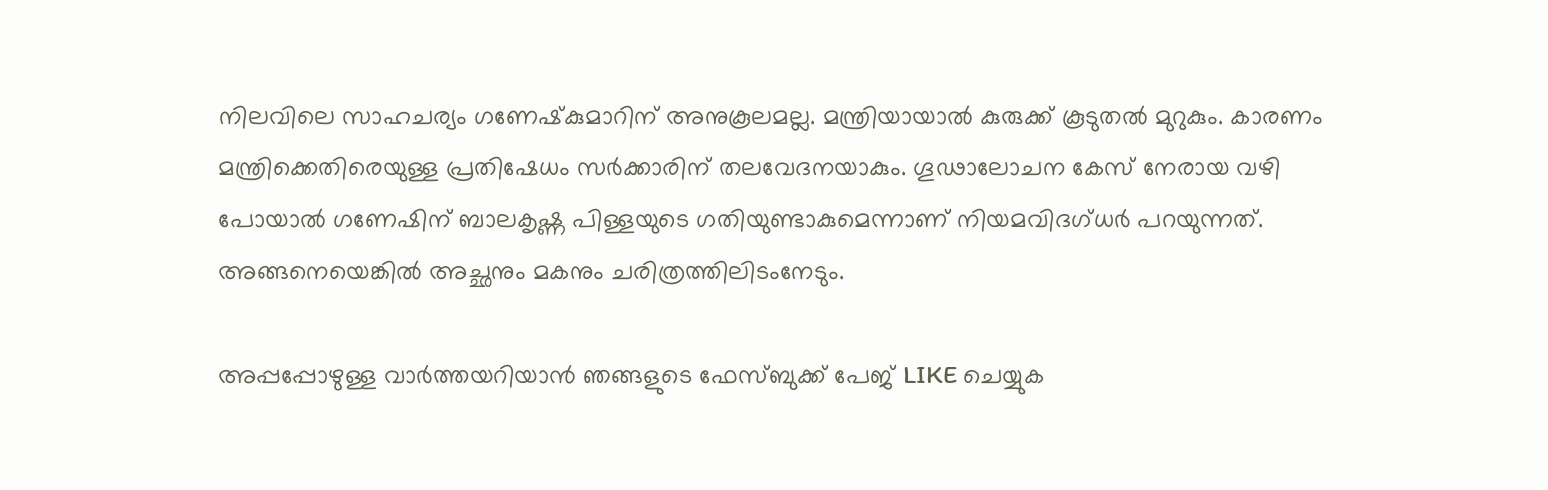നിലവിലെ സാഹചര്യം ഗണേഷ്‌കുമാറിന് അനുകൂലമല്ല. മന്ത്രിയായാല്‍ കുരുക്ക് കൂടുതല്‍ മുറുകും. കാരണം മന്ത്രിക്കെതിരെയുള്ള പ്രതിഷേധം സര്‍ക്കാരിന് തലവേദനയാകും. ഗൂഢാലോചന കേസ് നേരായ വഴി പോയാല്‍ ഗണേഷിന് ബാലകൃഷ്ണ പിള്ളയുടെ ഗതിയുണ്ടാകുമെന്നാണ് നിയമവിദഗ്ധര്‍ പറയുന്നത്. അങ്ങനെയെങ്കില്‍ അച്ഛനും മകനും ചരിത്രത്തിലിടംനേടും.

അപ്പപ്പോഴുള്ള വാര്‍ത്തയറിയാന്‍ ഞങ്ങളുടെ ഫേസ്‌ബുക്ക്‌ പേജ് LIKE ചെയ്യുക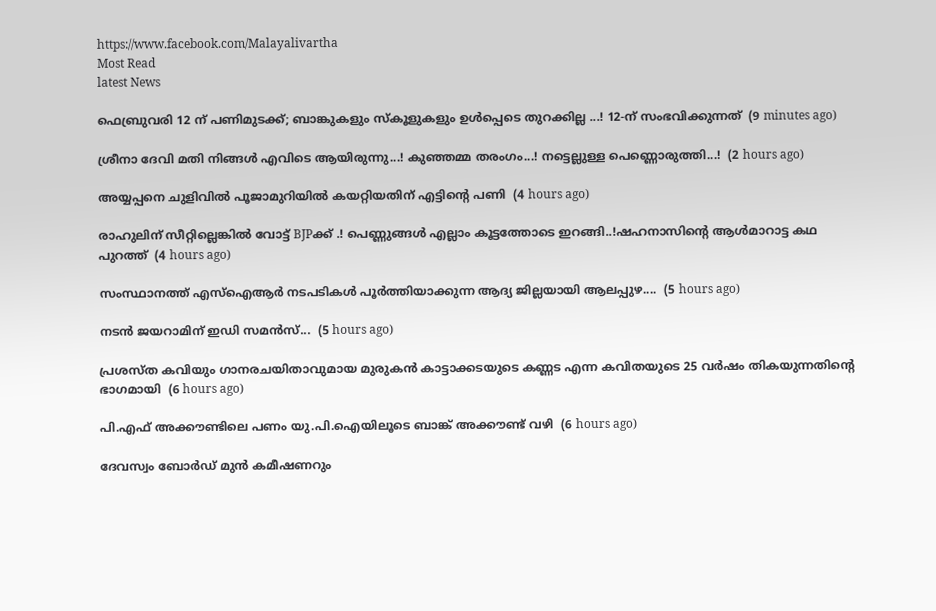https://www.facebook.com/Malayalivartha
Most Read
latest News

ഫെബ്രുവരി 12 ന് പണിമുടക്ക്; ബാങ്കുകളും സ്‌കൂളുകളും ഉൾപ്പെടെ തുറക്കില്ല ...! 12-ന് സംഭവിക്കുന്നത്  (9 minutes ago)

ശ്രീനാ ദേവി മതി നിങ്ങൾ എവിടെ ആയിരുന്നു...! കുഞ്ഞമ്മ തരംഗം...! നട്ടെല്ലുള്ള പെണ്ണൊരുത്തി...!  (2 hours ago)

അയ്യപ്പനെ ചുളിവിൽ പൂജാമുറിയിൽ കയറ്റിയതിന് എട്ടിന്റെ പണി  (4 hours ago)

രാഹുലിന് സീറ്റില്ലെങ്കിൽ വോട്ട് BJPക്ക് .! പെണ്ണുങ്ങൾ എല്ലാം കൂട്ടത്തോടെ ഇറങ്ങി..!ഷഹനാസിന്റെ ആൾമാറാട്ട കഥ പുറത്ത്  (4 hours ago)

സംസ്ഥാനത്ത് എസ്ഐആർ നടപടികൾ പൂർത്തിയാക്കുന്ന ആദ്യ ജില്ലയായി ആലപ്പുഴ....  (5 hours ago)

നടൻ ജയറാമിന് ഇഡി സമൻസ്...  (5 hours ago)

പ്രശസ്ത കവിയും ഗാനരചയിതാവുമായ മുരുകൻ കാട്ടാക്കടയുടെ കണ്ണട എന്ന കവിതയുടെ 25 വർഷം തികയുന്നതിന്റെ ഭാഗമായി  (6 hours ago)

പി.എഫ് അക്കൗണ്ടിലെ പണം യു.പി.ഐയിലൂടെ ബാങ്ക് അക്കൗണ്ട് വഴി  (6 hours ago)

ദേവസ്വം ബോർഡ് മുൻ കമീഷണറും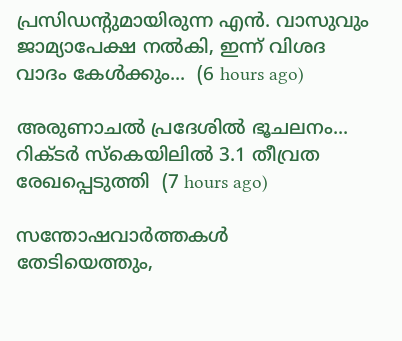പ്രസിഡന്റുമായിരുന്ന എൻ. വാസുവും ജാമ്യാപേക്ഷ നൽകി, ഇന്ന് വിശദ വാദം കേൾക്കും...  (6 hours ago)

അരുണാചൽ പ്രദേശിൽ ഭൂചലനം... റിക്ടർ സ്കെയിലിൽ 3.1 തീവ്രത രേഖപ്പെടുത്തി  (7 hours ago)

സന്തോഷവാർത്തകൾ തേടിയെത്തും,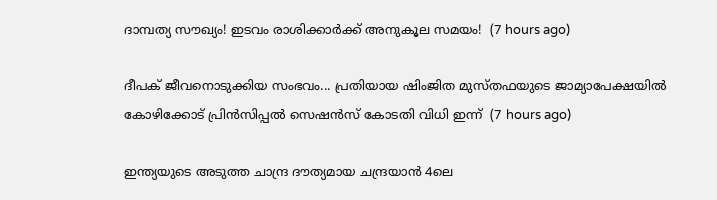ദാമ്പത്യ സൗഖ്യം! ഇടവം രാശിക്കാർക്ക് അനുകൂല സമയം!  (7 hours ago)

ദീപക് ജീവനൊടുക്കിയ സംഭവം... പ്രതിയായ ഷിംജിത മുസ്തഫയുടെ ജാമ്യാപേക്ഷയിൽ കോഴിക്കോട് പ്രിൻസിപ്പൽ സെഷൻസ് കോടതി വിധി ഇന്ന്  (7 hours ago)

ഇന്ത്യയുടെ അടുത്ത ചാന്ദ്ര ദൗത്യമായ ചന്ദ്രയാൻ 4ലെ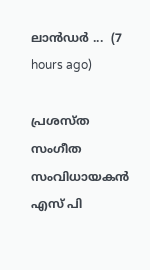ലാൻഡർ ...  (7 hours ago)

പ്രശസ്ത സംഗീത സംവിധായകൻ എസ് പി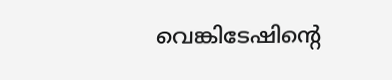വെങ്കിടേഷിന്റെ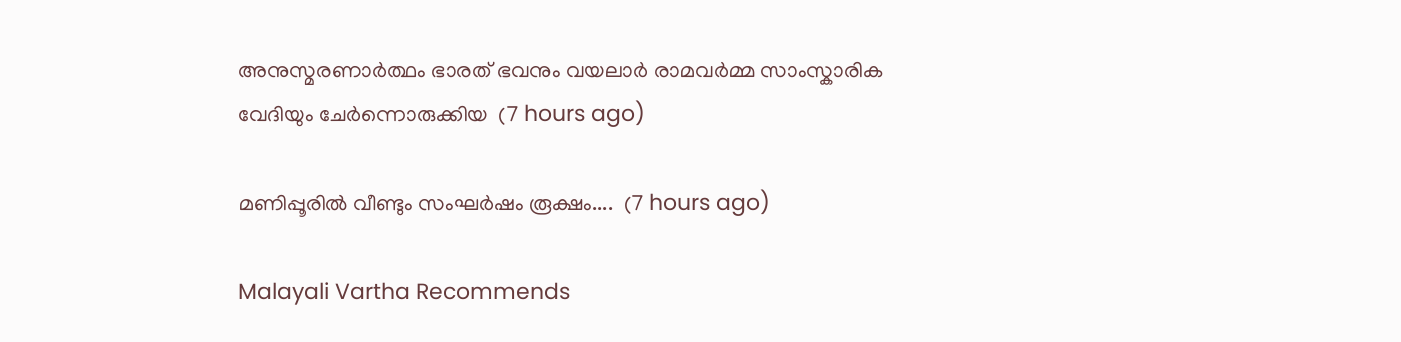അനുസ്മരണാർത്ഥം ഭാരത് ഭവനും വയലാർ രാമവർമ്മ സാംസ്കാരിക വേദിയും ചേർന്നൊരുക്കിയ  (7 hours ago)

മണിപ്പൂരിൽ വീണ്ടും സംഘർഷം രൂക്ഷം....  (7 hours ago)

Malayali Vartha Recommends